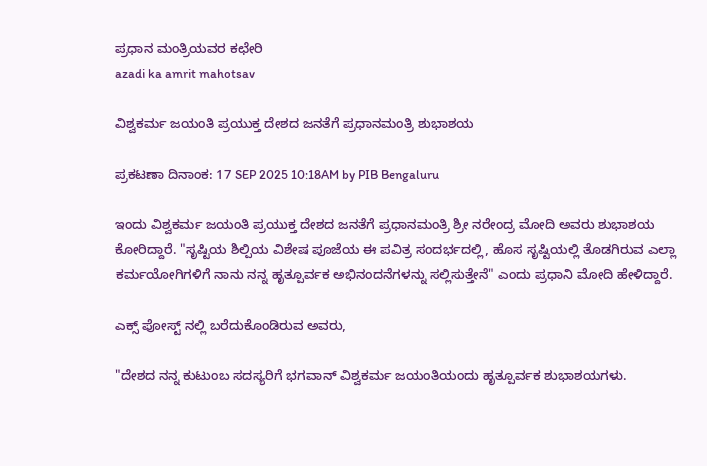ಪ್ರಧಾನ ಮಂತ್ರಿಯವರ ಕಛೇರಿ
azadi ka amrit mahotsav

ವಿಶ್ವಕರ್ಮ ಜಯಂತಿ ಪ್ರಯುಕ್ತ ದೇಶದ ಜನತೆಗೆ ಪ್ರಧಾನಮಂತ್ರಿ ಶುಭಾಶಯ

ಪ್ರಕಟಣಾ ದಿನಾಂಕ: 17 SEP 2025 10:18AM by PIB Bengaluru

ಇಂದು ವಿಶ್ವಕರ್ಮ ಜಯಂತಿ ಪ್ರಯುಕ್ತ ದೇಶದ ಜನತೆಗೆ ಪ್ರಧಾನಮಂತ್ರಿ ಶ್ರೀ ನರೇಂದ್ರ ಮೋದಿ ಅವರು ಶುಭಾಶಯ ಕೋರಿದ್ದಾರೆ. "ಸೃಷ್ಟಿಯ ಶಿಲ್ಪಿಯ ವಿಶೇಷ ಪೂಜೆಯ ಈ ಪವಿತ್ರ ಸಂದರ್ಭದಲ್ಲಿ, ಹೊಸ ಸೃಷ್ಟಿಯಲ್ಲಿ ತೊಡಗಿರುವ ಎಲ್ಲಾ ಕರ್ಮಯೋಗಿಗಳಿಗೆ ನಾನು ನನ್ನ ಹೃತ್ಪೂರ್ವಕ ಅಭಿನಂದನೆಗಳನ್ನು ಸಲ್ಲಿಸುತ್ತೇನೆ" ಎಂದು ಪ್ರಧಾನಿ ಮೋದಿ ಹೇಳಿದ್ದಾರೆ.

ಎಕ್ಸ್ ಪೋಸ್ಟ್ ನಲ್ಲಿ ಬರೆದುಕೊಂಡಿರುವ ಅವರು,

"ದೇಶದ ನನ್ನ ಕುಟುಂಬ ಸದಸ್ಯರಿಗೆ ಭಗವಾನ್ ವಿಶ್ವಕರ್ಮ ಜಯಂತಿಯಂದು ಹೃತ್ಪೂರ್ವಕ ಶುಭಾಶಯಗಳು.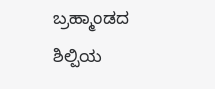ಬ್ರಹ್ಮಾಂಡದ ಶಿಲ್ಪಿಯ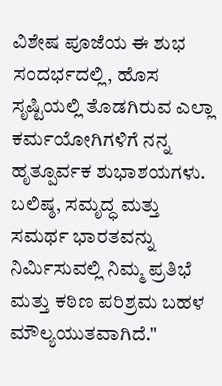ವಿಶೇಷ ಪೂಜೆಯ ಈ ಶುಭ ಸಂದರ್ಭದಲ್ಲಿ, ಹೊಸ ಸೃಷ್ಟಿಯಲ್ಲಿ ತೊಡಗಿರುವ ಎಲ್ಲಾ ಕರ್ಮಯೋಗಿಗಳಿಗೆ ನನ್ನ ಹೃತ್ಪೂರ್ವಕ ಶುಭಾಶಯಗಳು. ಬಲಿಷ್ಠ, ಸಮೃದ್ಧ ಮತ್ತು ಸಮರ್ಥ ಭಾರತವನ್ನು ನಿರ್ಮಿಸುವಲ್ಲಿ ನಿಮ್ಮ ಪ್ರತಿಭೆ ಮತ್ತು ಕಠಿಣ ಪರಿಶ್ರಮ ಬಹಳ ಮೌಲ್ಯಯುತವಾಗಿದೆ."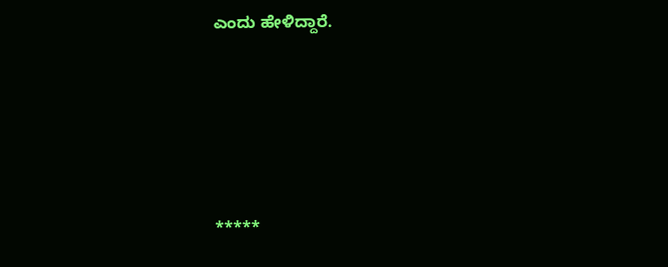ಎಂದು ಹೇಳಿದ್ದಾರೆ.





*****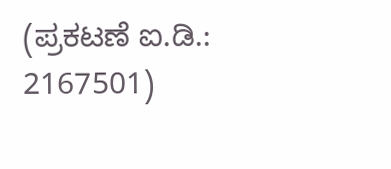(ಪ್ರಕಟಣೆ ಐ.ಡಿ.: 2167501)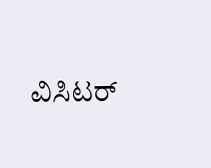ವಿಸಿಟರ್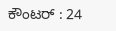ಕೌಂಟರ್ : 24